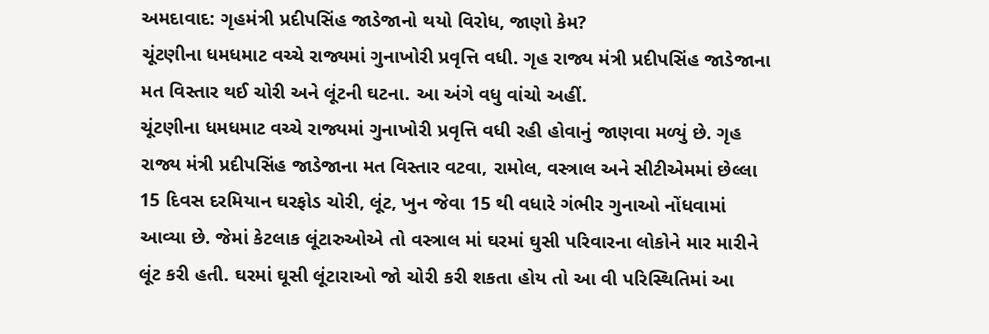અમદાવાદ: ગૃહમંત્રી પ્રદીપસિંહ જાડેજાનો થયો વિરોધ, જાણો કેમ?
ચૂંટણીના ધમધમાટ વચ્ચે રાજ્યમાં ગુનાખોરી પ્રવૃત્તિ વધી. ગૃહ રાજ્ય મંત્રી પ્રદીપસિંહ જાડેજાના મત વિસ્તાર થઈ ચોરી અને લૂંટની ઘટના. આ અંગે વધુ વાંચો અહીં.
ચૂંટણીના ધમધમાટ વચ્ચે રાજ્યમાં ગુનાખોરી પ્રવૃત્તિ વધી રહી હોવાનું જાણવા મળ્યું છે. ગૃહ રાજ્ય મંત્રી પ્રદીપસિંહ જાડેજાના મત વિસ્તાર વટવા, રામોલ, વસ્ત્રાલ અને સીટીએમમાં છેલ્લા 15 દિવસ દરમિયાન ઘરફોડ ચોરી, લૂંટ, ખુન જેવા 15 થી વધારે ગંભીર ગુનાઓ નોંધવામાં આવ્યા છે. જેમાં કેટલાક લૂંટારુઓએ તો વસ્ત્રાલ માં ઘરમાં ઘુસી પરિવારના લોકોને માર મારીને લૂંટ કરી હતી. ઘરમાં ઘૂસી લૂંટારાઓ જો ચોરી કરી શકતા હોય તો આ વી પરિસ્થિતિમાં આ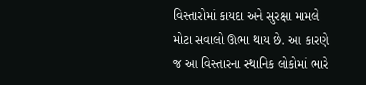વિસ્તારોમાં કાયદા અને સુરક્ષા મામલે મોટા સવાલો ઊભા થાય છે. આ કારણે જ આ વિસ્તારના સ્થાનિક લોકોમાં ભારે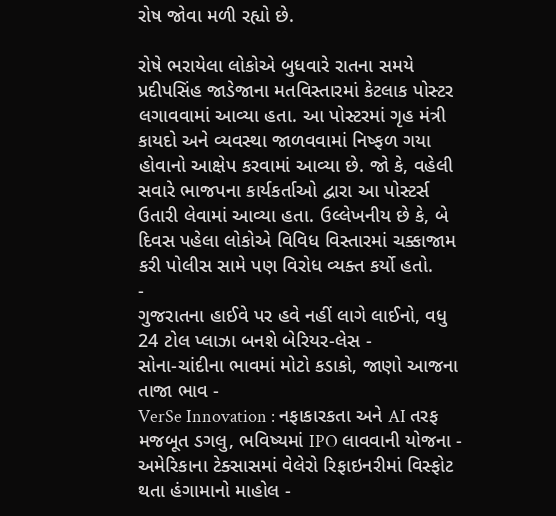રોષ જોવા મળી રહ્યો છે.

રોષે ભરાયેલા લોકોએ બુધવારે રાતના સમયે પ્રદીપસિંહ જાડેજાના મતવિસ્તારમાં કેટલાક પોસ્ટર લગાવવામાં આવ્યા હતા. આ પોસ્ટરમાં ગૃહ મંત્રી કાયદો અને વ્યવસ્થા જાળવવામાં નિષ્ફળ ગયા હોવાનો આક્ષેપ કરવામાં આવ્યા છે. જો કે, વહેલી સવારે ભાજપના કાર્યકર્તાઓ દ્વારા આ પોસ્ટર્સ ઉતારી લેવામાં આવ્યા હતા. ઉલ્લેખનીય છે કે, બે દિવસ પહેલા લોકોએ વિવિધ વિસ્તારમાં ચક્કાજામ કરી પોલીસ સામે પણ વિરોધ વ્યક્ત કર્યો હતો.
-
ગુજરાતના હાઈવે પર હવે નહીં લાગે લાઈનો, વધુ 24 ટોલ પ્લાઝા બનશે બેરિયર-લેસ -
સોના-ચાંદીના ભાવમાં મોટો કડાકો, જાણો આજના તાજા ભાવ -
VerSe Innovation : નફાકારકતા અને AI તરફ મજબૂત ડગલુ, ભવિષ્યમાં IPO લાવવાની યોજના -
અમેરિકાના ટેક્સાસમાં વેલેરો રિફાઇનરીમાં વિસ્ફોટ થતા હંગામાનો માહોલ -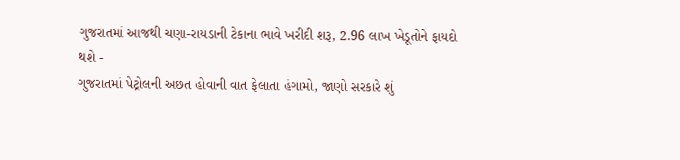ગુજરાતમાં આજથી ચણા-રાયડાની ટેકાના ભાવે ખરીદી શરૂ, 2.96 લાખ ખેડૂતોને ફાયદો થશે -
ગુજરાતમાં પેટ્રોલની અછત હોવાની વાત ફેલાતા હંગામો, જાણો સરકારે શું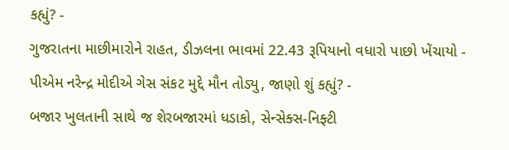કહ્યું? -
ગુજરાતના માછીમારોને રાહત, ડીઝલના ભાવમાં 22.43 રૂપિયાનો વધારો પાછો ખેંચાયો -
પીએમ નરેન્દ્ર મોદીએ ગેસ સંકટ મુદ્દે મૌન તોડ્યુ, જાણો શું કહ્યું? -
બજાર ખુલતાની સાથે જ શેરબજારમાં ધડાકો, સેન્સેક્સ-નિફ્ટી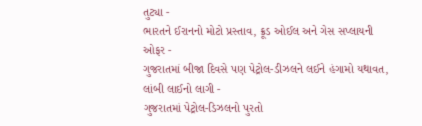તુટ્યા -
ભારતને ઈરાનનો મોટો પ્રસ્તાવ, ક્રૂડ ઓઈલ અને ગેસ સપ્લાયની ઓફર -
ગુજરાતમાં બીજા દિવસે પણ પેટ્રોલ-ડીઝલને લઈને હંગામો યથાવત, લાંબી લાઈનો લાગી -
ગુજરાતમાં પેટ્રોલ-ડિઝલનો પુરતો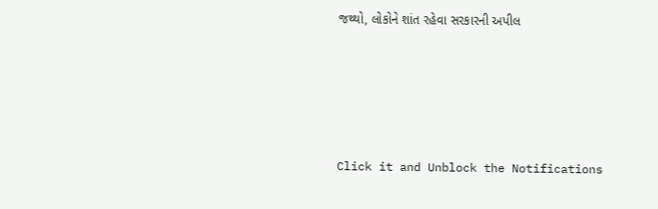જથ્થો, લોકોને શાંત રહેવા સરકારની અપીલ







Click it and Unblock the Notifications